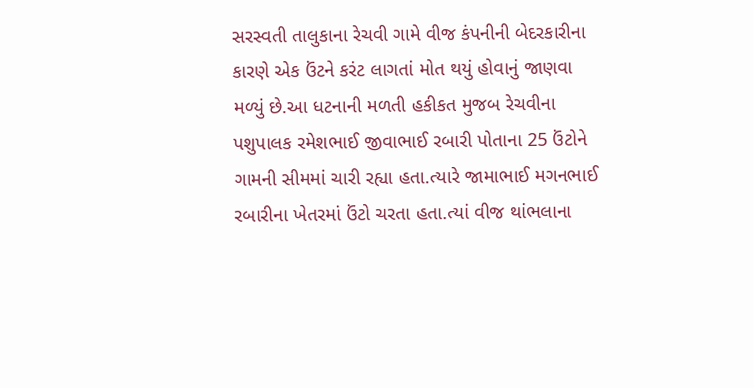સરસ્વતી તાલુકાના રેચવી ગામે વીજ કંપનીની બેદરકારીના કારણે એક ઉંટને કરંટ લાગતાં મોત થયું હોવાનું જાણવા મળ્યું છે.આ ધટનાની મળતી હકીકત મુજબ રેચવીના પશુપાલક રમેશભાઈ જીવાભાઈ રબારી પોતાના 25 ઉંટોને ગામની સીમમાં ચારી રહ્યા હતા.ત્યારે જામાભાઈ મગનભાઈ રબારીના ખેતરમાં ઉંટો ચરતા હતા.ત્યાં વીજ થાંભલાના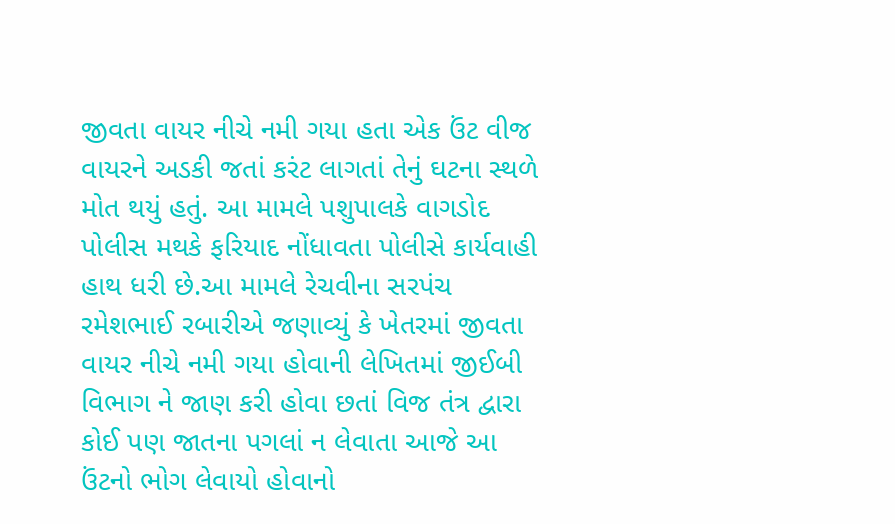જીવતા વાયર નીચે નમી ગયા હતા એક ઉંટ વીજ વાયરને અડકી જતાં કરંટ લાગતાં તેનું ઘટના સ્થળે મોત થયું હતું. આ મામલે પશુપાલકે વાગડોદ પોલીસ મથકે ફરિયાદ નોંધાવતા પોલીસે કાર્યવાહી હાથ ધરી છે.આ મામલે રેચવીના સરપંચ રમેશભાઈ રબારીએ જણાવ્યું કે ખેતરમાં જીવતા વાયર નીચે નમી ગયા હોવાની લેખિતમાં જીઈબી વિભાગ ને જાણ કરી હોવા છતાં વિજ તંત્ર દ્વારા કોઈ પણ જાતના પગલાં ન લેવાતા આજે આ ઉંટનો ભોગ લેવાયો હોવાનો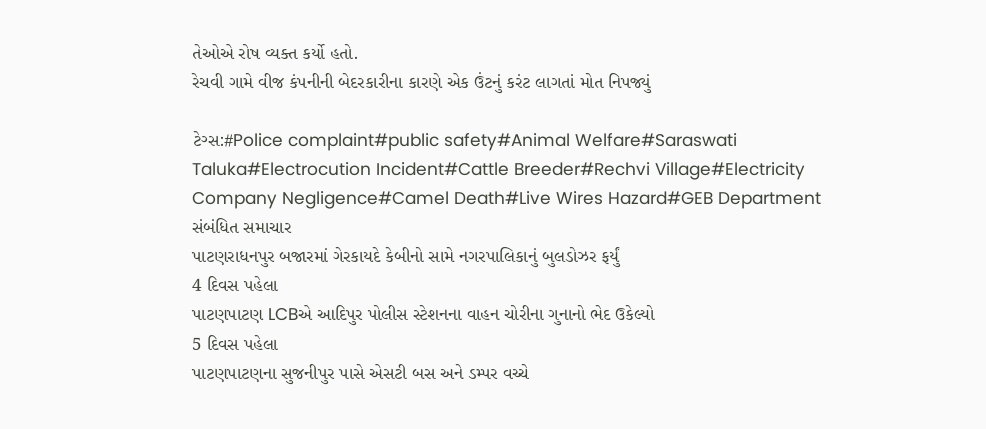તેઓએ રોષ વ્યક્ત કર્યો હતો.
રેચવી ગામે વીજ કંપનીની બેદરકારીના કારણે એક ઉંટનું કરંટ લાગતાં મોત નિપજ્યું

ટેગ્સ:#Police complaint#public safety#Animal Welfare#Saraswati Taluka#Electrocution Incident#Cattle Breeder#Rechvi Village#Electricity Company Negligence#Camel Death#Live Wires Hazard#GEB Department
સંબંધિત સમાચાર
પાટણરાધનપુર બજારમાં ગેરકાયદે કેબીનો સામે નગરપાલિકાનું બુલડોઝર ફર્યું
4 દિવસ પહેલા
પાટણપાટણ LCBએ આદિપુર પોલીસ સ્ટેશનના વાહન ચોરીના ગુનાનો ભેદ ઉકેલ્યો
5 દિવસ પહેલા
પાટણપાટણના સુજનીપુર પાસે એસટી બસ અને ડમ્પર વચ્ચે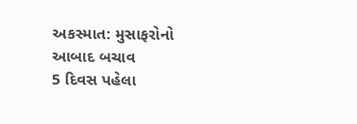અકસ્માત: મુસાફરોનો આબાદ બચાવ
5 દિવસ પહેલા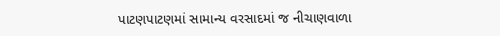પાટણપાટણમાં સામાન્ય વરસાદમાં જ નીચાણવાળા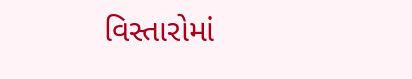વિસ્તારોમાં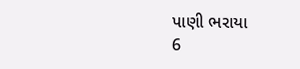પાણી ભરાયા
6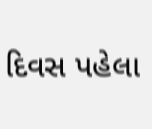દિવસ પહેલા